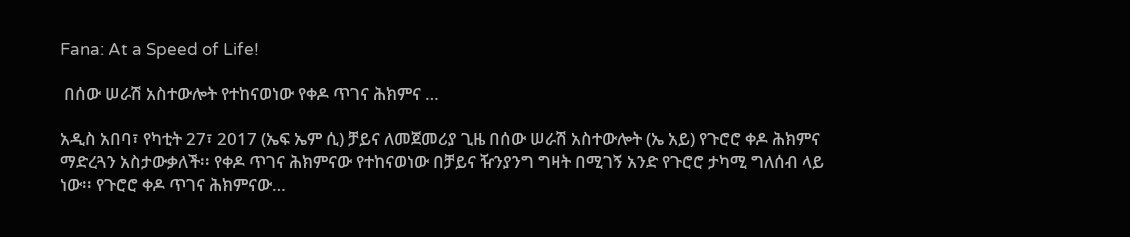Fana: At a Speed of Life!

 በሰው ሠራሽ አስተውሎት የተከናወነው የቀዶ ጥገና ሕክምና …

አዲስ አበባ፣ የካቲት 27፣ 2017 (ኤፍ ኤም ሲ) ቻይና ለመጀመሪያ ጊዜ በሰው ሠራሽ አስተውሎት (ኤ አይ) የጉሮሮ ቀዶ ሕክምና ማድረጓን አስታውቃለች፡፡ የቀዶ ጥገና ሕክምናው የተከናወነው በቻይና ዥንያንግ ግዛት በሚገኝ አንድ የጉሮሮ ታካሚ ግለሰብ ላይ ነው፡፡ የጉሮሮ ቀዶ ጥገና ሕክምናው…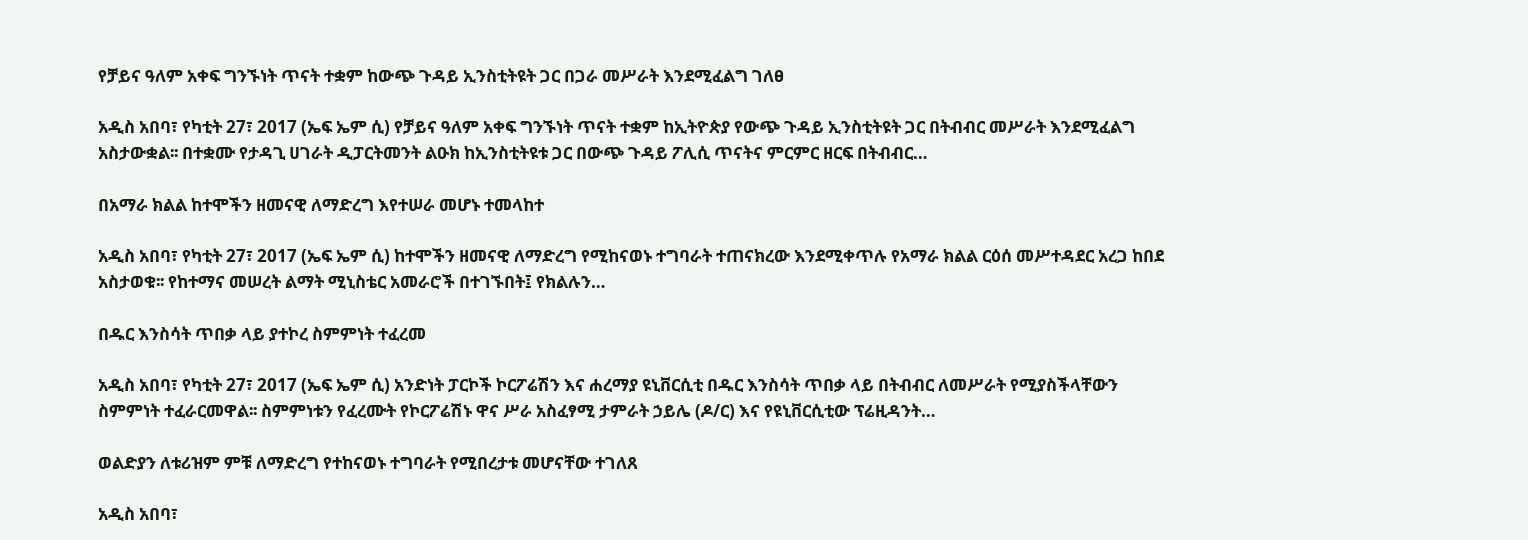የቻይና ዓለም አቀፍ ግንኙነት ጥናት ተቋም ከውጭ ጉዳይ ኢንስቲትዩት ጋር በጋራ መሥራት እንደሚፈልግ ገለፀ

አዲስ አበባ፣ የካቲት 27፣ 2017 (ኤፍ ኤም ሲ) የቻይና ዓለም አቀፍ ግንኙነት ጥናት ተቋም ከኢትዮጵያ የውጭ ጉዳይ ኢንስቲትዩት ጋር በትብብር መሥራት እንደሚፈልግ አስታውቋል፡፡ በተቋሙ የታዳጊ ሀገራት ዲፓርትመንት ልዑክ ከኢንስቲትዩቱ ጋር በውጭ ጉዳይ ፖሊሲ ጥናትና ምርምር ዘርፍ በትብብር…

በአማራ ክልል ከተሞችን ዘመናዊ ለማድረግ እየተሠራ መሆኑ ተመላከተ

አዲስ አበባ፣ የካቲት 27፣ 2017 (ኤፍ ኤም ሲ) ከተሞችን ዘመናዊ ለማድረግ የሚከናወኑ ተግባራት ተጠናክረው እንደሚቀጥሉ የአማራ ክልል ርዕሰ መሥተዳደር አረጋ ከበደ አስታወቁ፡፡ የከተማና መሠረት ልማት ሚኒስቴር አመራሮች በተገኙበት፤ የክልሉን…

በዱር እንስሳት ጥበቃ ላይ ያተኮረ ስምምነት ተፈረመ

አዲስ አበባ፣ የካቲት 27፣ 2017 (ኤፍ ኤም ሲ) አንድነት ፓርኮች ኮርፖሬሽን እና ሐረማያ ዩኒቨርሲቲ በዱር እንስሳት ጥበቃ ላይ በትብብር ለመሥራት የሚያስችላቸውን ስምምነት ተፈራርመዋል፡፡ ስምምነቱን የፈረሙት የኮርፖሬሽኑ ዋና ሥራ አስፈፃሚ ታምራት ኃይሌ (ዶ/ር) እና የዩኒቨርሲቲው ፕሬዚዳንት…

ወልድያን ለቱሪዝም ምቹ ለማድረግ የተከናወኑ ተግባራት የሚበረታቱ መሆናቸው ተገለጸ

አዲስ አበባ፣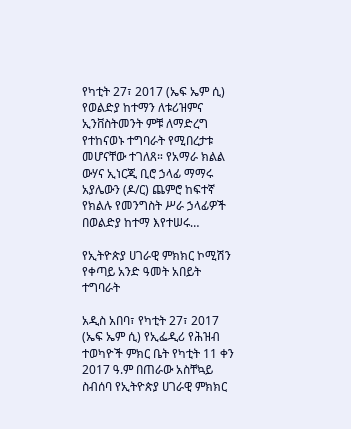የካቲት 27፣ 2017 (ኤፍ ኤም ሲ) የወልድያ ከተማን ለቱሪዝምና ኢንቨስትመንት ምቹ ለማድረግ የተከናወኑ ተግባራት የሚበረታቱ መሆናቸው ተገለጸ። የአማራ ክልል ውሃና ኢነርጂ ቢሮ ኃላፊ ማማሩ አያሌውን (ዶ/ር) ጨምሮ ከፍተኛ የክልሉ የመንግስት ሥራ ኃላፊዎች በወልድያ ከተማ እየተሠሩ…

የኢትዮጵያ ሀገራዊ ምክክር ኮሚሽን የቀጣይ አንድ ዓመት አበይት ተግባራት

አዲስ አበባ፣ የካቲት 27፣ 2017 (ኤፍ ኤም ሲ) የኢፌዲሪ የሕዝብ ተወካዮች ምክር ቤት የካቲት 11 ቀን 2017 ዓ.ም በጠራው አስቸኳይ ስብሰባ የኢትዮጵያ ሀገራዊ ምክክር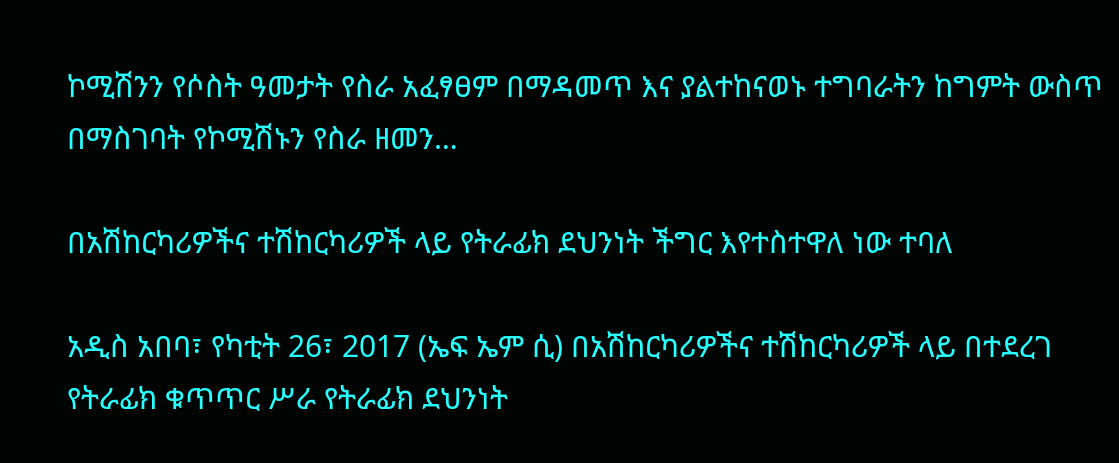ኮሚሽንን የሶስት ዓመታት የስራ አፈፃፀም በማዳመጥ እና ያልተከናወኑ ተግባራትን ከግምት ውስጥ በማስገባት የኮሚሽኑን የስራ ዘመን…

በአሽከርካሪዎችና ተሽከርካሪዎች ላይ የትራፊክ ደህንነት ችግር እየተስተዋለ ነው ተባለ

አዲስ አበባ፣ የካቲት 26፣ 2017 (ኤፍ ኤም ሲ) በአሽከርካሪዎችና ተሽከርካሪዎች ላይ በተደረገ የትራፊክ ቁጥጥር ሥራ የትራፊክ ደህንነት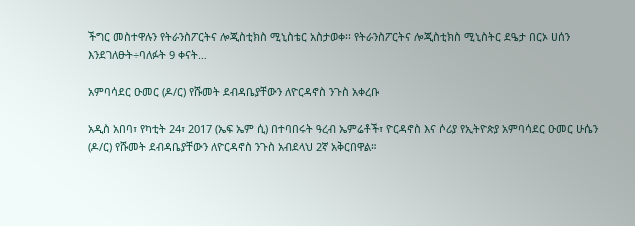ችግር መስተዋሉን የትራንስፖርትና ሎጂስቲክስ ሚኒስቴር አስታወቀ፡፡ የትራንስፖርትና ሎጂስቲክስ ሚኒስትር ደዔታ በርኦ ሀሰን እንደገለፁት÷ባለፉት 9 ቀናት…

አምባሳደር ዑመር (ዶ/ር) የሹመት ደብዳቤያቸውን ለዮርዳኖስ ንጉስ አቀረቡ

አዲስ አበባ፣ የካቲት 24፣ 2017 (ኤፍ ኤም ሲ) በተባበሩት ዓረብ ኤምሬቶች፣ ዮርዳኖስ እና ሶሪያ የኢትዮጵያ አምባሳደር ዑመር ሁሴን (ዶ/ር) የሹመት ደብዳቤያቸውን ለዮርዳኖስ ንጉስ አብደላህ 2ኛ አቅርበዋል።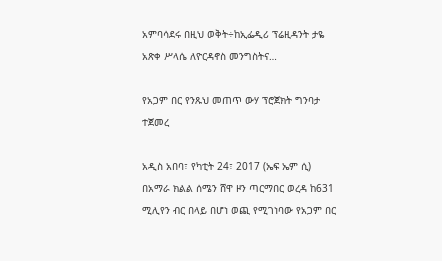አምባሳደሩ በዚህ ወቅት÷ከኢፌዲሪ ፕሬዚዳንት ታዬ አጽቀ ሥላሴ ለዮርዳኖስ መንግስትና…

የአጋም በር የንጹህ መጠጥ ውሃ ፕሮጀክት ግንባታ ተጀመረ

አዲስ አበባ፣ የካቲት 24፣ 2017 (ኤፍ ኤም ሲ) በአማራ ክልል ሰሜን ሸዋ ዞን ጣርማበር ወረዳ ከ631 ሚሊየን ብር በላይ በሆነ ወጪ የሚገነባው የአጋም በር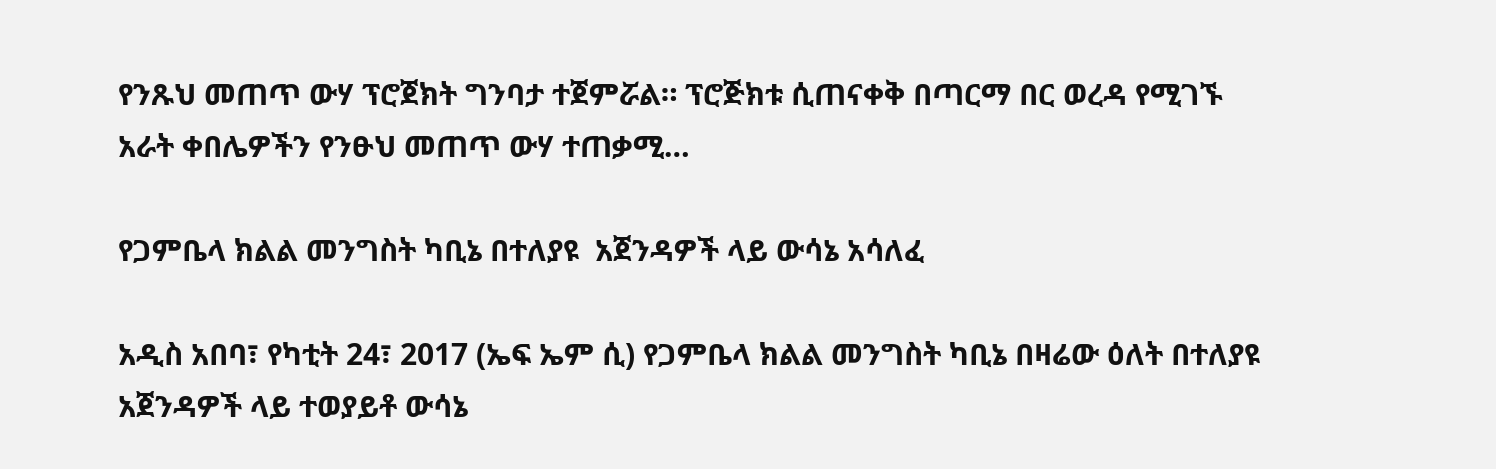የንጹህ መጠጥ ውሃ ፕሮጀክት ግንባታ ተጀምሯል። ፕሮጅክቱ ሲጠናቀቅ በጣርማ በር ወረዳ የሚገኙ አራት ቀበሌዎችን የንፁህ መጠጥ ውሃ ተጠቃሚ…

የጋምቤላ ክልል መንግስት ካቢኔ በተለያዩ  አጀንዳዎች ላይ ውሳኔ አሳለፈ

አዲስ አበባ፣ የካቲት 24፣ 2017 (ኤፍ ኤም ሲ) የጋምቤላ ክልል መንግስት ካቢኔ በዛሬው ዕለት በተለያዩ አጀንዳዎች ላይ ተወያይቶ ውሳኔ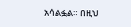አሳልፏል። በዚህ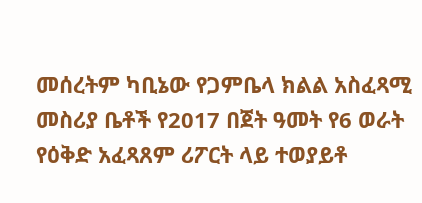መሰረትም ካቢኔው የጋምቤላ ክልል አስፈጻሚ መስሪያ ቤቶች የ2017 በጀት ዓመት የ6 ወራት የዕቅድ አፈጻጸም ሪፖርት ላይ ተወያይቶ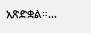አጽድቋል።…